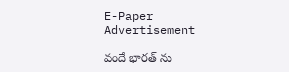E-Paper
Advertisement

వందే భారత్ ను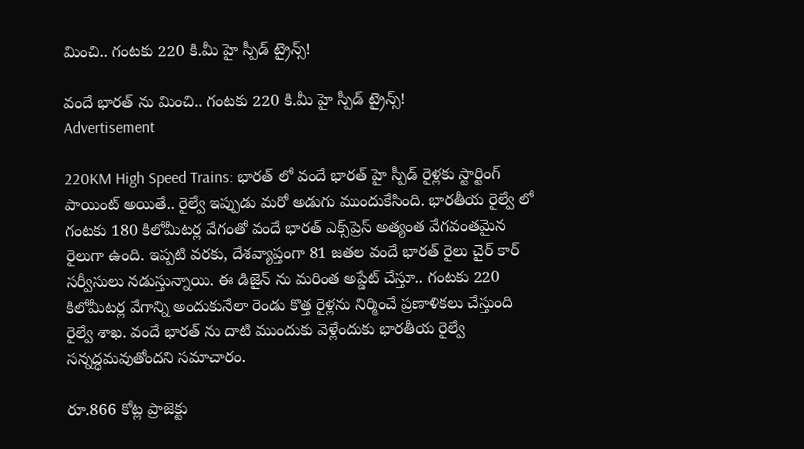మించి.. గంటకు 220 కి.మీ హై స్పీడ్ ట్రైన్స్!

వందే భారత్ ను మించి.. గంటకు 220 కి.మీ హై స్పీడ్ ట్రైన్స్!
Advertisement

220KM High Speed Trains: భారత్ లో వందే భారత్ హై స్పీడ్ రైళ్లకు స్టార్టింగ్ పాయింట్ అయితే.. రైల్వే ఇప్పుడు మరో అడుగు ముందుకేసింది. భారతీయ రైల్వే లో గంటకు 180 కిలోమీటర్ల వేగంతో వందే భారత్ ఎక్స్‌ప్రెస్ అత్యంత వేగవంతమైన రైలుగా ఉంది. ఇప్పటి వరకు, దేశవ్యాప్తంగా 81 జతల వందే భారత్ రైలు చైర్ కార్ సర్వీసులు నడుస్తున్నాయి. ఈ డిజైన్ ను మరింత అప్డేట్ చేస్తూ.. గంటకు 220 కిలోమీటర్ల వేగాన్ని అందుకునేలా రెండు కొత్త రైళ్లను నిర్మించే ప్రణాళికలు చేస్తుంది రైల్వే శాఖ. వందే భారత్ ను దాటి ముందుకు వెళ్లేందుకు భారతీయ రైల్వే సన్నద్ధమవుతోందని సమాచారం.

రూ.866 కోట్ల ప్రాజెక్టు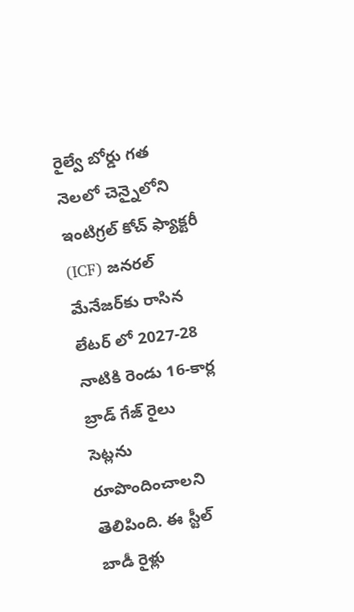రైల్వే బోర్డు గత నెలలో చెన్నైలోని ఇంటిగ్రల్ కోచ్ ఫ్యాక్టరీ (ICF) జనరల్ మేనేజర్‌కు రాసిన లేటర్ లో 2027-28 నాటికి రెండు 16-కార్ల బ్రాడ్ గేజ్ రైలు సెట్లను రూపొందించాలని తెలిపింది. ఈ స్టీల్ బాడీ రైళ్లు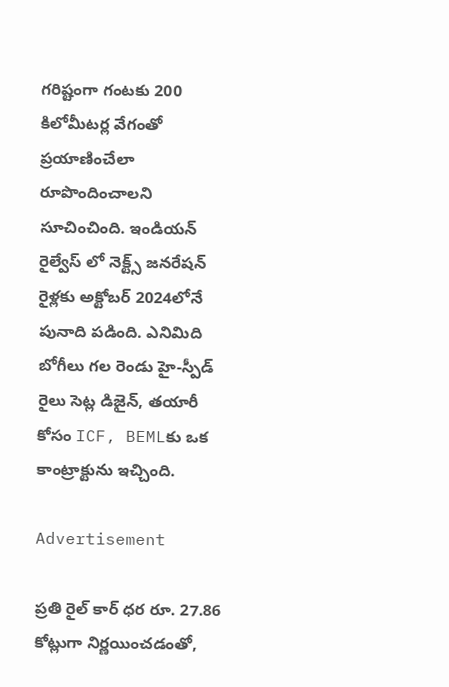గరిష్టంగా గంటకు 200 కిలోమీటర్ల వేగంతో ప్రయాణించేలా రూపొందించాలని సూచించింది. ఇండియన్ రైల్వేస్ లో నెక్ట్స్ జనరేషన్ రైళ్లకు అక్టోబర్ 2024లోనే పునాది పడింది. ఎనిమిది బోగీలు గల రెండు హై-స్పీడ్ రైలు సెట్ల డిజైన్, తయారీ కోసం ICF, BEMLకు ఒక కాంట్రాక్టును ఇచ్చింది.

Advertisement

ప్రతి రైల్ కార్ ధర రూ. 27.86 కోట్లుగా నిర్ణయించడంతో,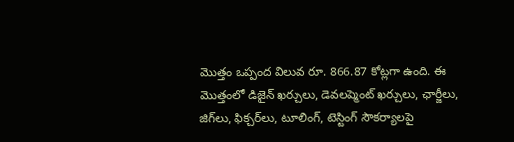మొత్తం ఒప్పంద విలువ రూ. 866.87 కోట్లగా ఉంది. ఈ మొత్తంలో డిజైన్ ఖర్చులు, డెవలప్మెంట్ ఖర్చులు, ఛార్జీలు, జిగ్‌లు, ఫిక్చర్‌లు, టూలింగ్, టెస్టింగ్ సౌకర్యాలపై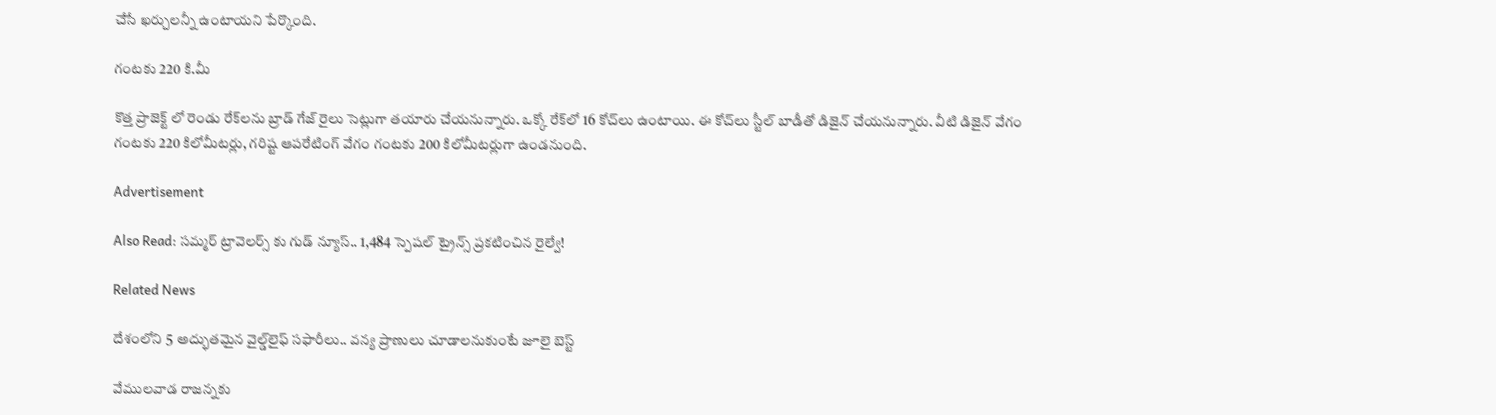చేసే ఖర్చులన్నీ ఉంటాయని పేర్కొంది.

గంటకు 220 కి.మీ

కొత్త ప్రాజెక్ట్ లో రెండు రేక్‌లను బ్రాడ్ గేజ్ రైలు సెట్లుగా తయారు చేయనున్నారు. ఒక్కో రేక్‌లో 16 కోచ్‌లు ఉంటాయి. ఈ కోచ్‌లు స్టీల్ బాడీతో డిజైన్ చేయనున్నారు. వీటి డిజైన్ వేగం గంటకు 220 కిలోమీటర్లు, గరిష్ట ఆపరేటింగ్ వేగం గంటకు 200 కిలోమీటర్లుగా ఉండనుంది.

Advertisement

Also Read: సమ్మర్ ట్రావెలర్స్ కు గుడ్ న్యూస్.. 1,484 స్పెషల్ ట్రైన్స్ ప్రకటించిన రైల్వే!

Related News

దేశంలోని 5 అద్భుతమైన వైల్డ్‌లైఫ్ సఫారీలు.. వన్య ప్రాణులు చూడాలనుకుంటే జూలై బెస్ట్

వేముల‌వాడ రాజ‌న్న‌కు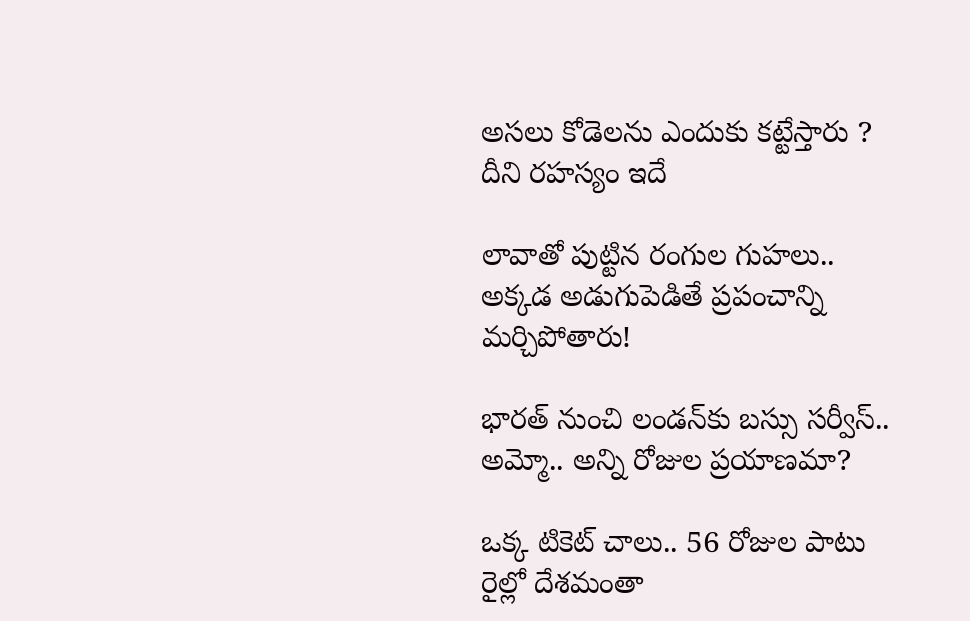అస‌లు కోడెలను ఎందుకు క‌ట్టేస్తారు ? దీని ర‌హ‌స్యం ఇదే

లావాతో పుట్టిన రంగుల గుహలు.. అక్కడ అడుగుపెడితే ప్రపంచాన్ని మర్చిపోతారు!

భారత్ నుంచి లండన్‌కు బస్సు సర్వీస్.. అమ్మో.. అన్ని రోజుల ప్రయాణమా?

ఒక్క టికెట్ చాలు.. 56 రోజుల పాటు రైల్లో దేశమంతా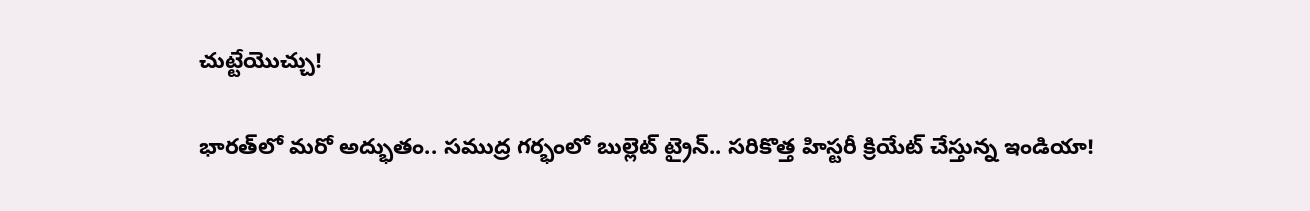చుట్టేయొచ్చు!

భారత్‌లో మరో అద్భుతం.. సముద్ర గర్భంలో బుల్లెట్ ట్రైన్.. సరికొత్త హిస్టరీ క్రియేట్ చేస్తున్న ఇండియా!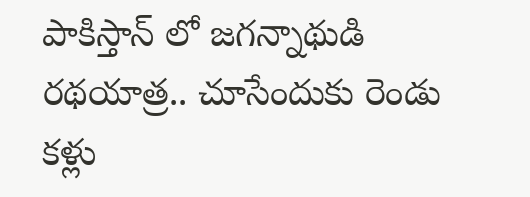పాకిస్తాన్ లో జగన్నాథుడి రథయాత్ర.. చూసేందుకు రెండు కళ్లు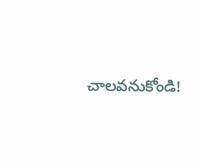చాలవనుకోండి!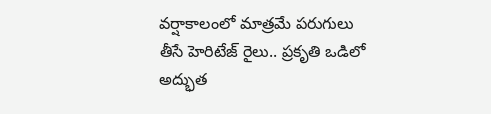వర్షాకాలంలో మాత్రమే పరుగులు తీసే హెరిటేజ్ రైలు.. ప్రకృతి ఒడిలో అద్భుత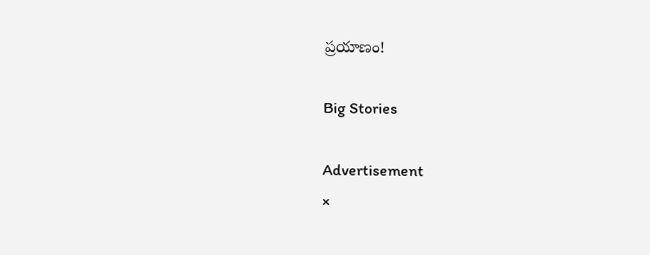ప్రయాణం!

Big Stories

Advertisement
×